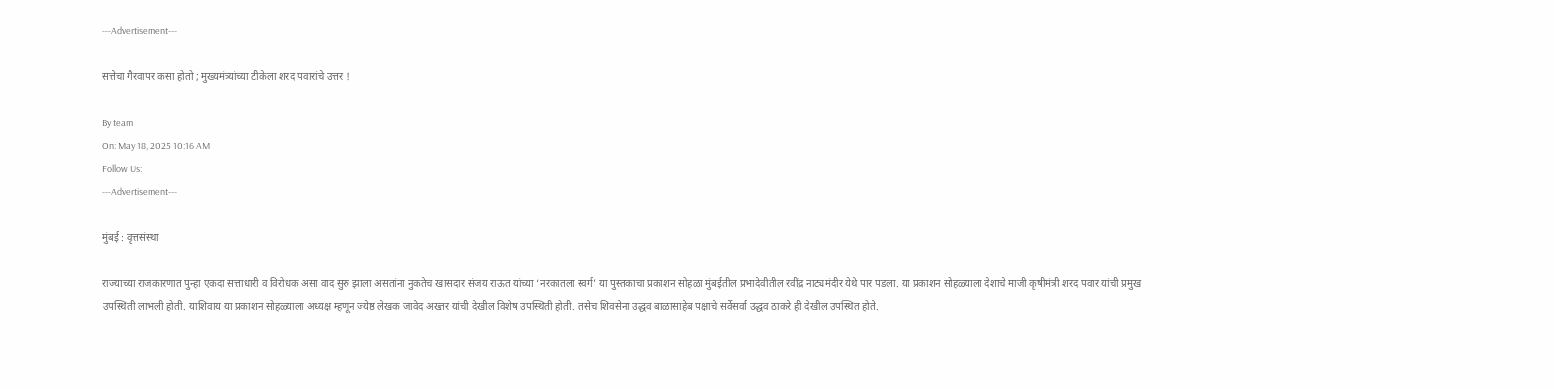---Advertisement---

सत्तेचा गैरवापर कसा होतो ; मुख्यमंत्र्यांच्या टीकेला शरद पवारांचे उत्तर !

By team
On: May 18, 2025 10:16 AM
Follow Us:
---Advertisement---

मुंबई : वृत्तसंस्था

राज्याच्या राजकारणात पुन्हा एकदा सत्ताधारी व विरोधक असा वाद सुरु झाला असतांना नुकतेच खासदार संजय राऊत यांच्या ‘नरकातला स्वर्ग’ या पुस्तकाचा प्रकाशन सोहळा मुंबईतील प्रभादेवीतील रवींद्र नाट्यमंदीर येथे पार पडला. या प्रकाशन सोहळ्याला देशाचे माजी कृषीमंत्री शरद पवार यांची प्रमुख उपस्थिती लाभली होती. याशिवाय या प्रकाशन सोहळ्याला अध्यक्ष म्हणून ज्येष्ठ लेखक जावेद अख्तर यांची देखील विशेष उपस्थिती होती. तसेच शिवसेना उद्धव बाळासाहेब पक्षाचे सर्वेसर्वा उद्धव ठाकरे ही देखील उपस्थित होते.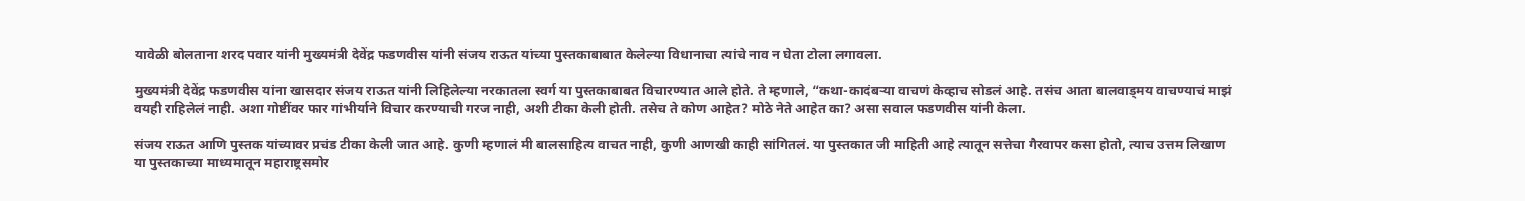यावेळी बोलताना शरद पवार यांनी मुख्यमंत्री देवेंद्र फडणवीस यांनी संजय राऊत यांच्या पुस्तकाबाबात केलेल्या विधानाचा त्यांचे नाव न घेता टोला लगावला.

मुख्यमंत्री देवेंद्र फडणवीस यांना खासदार संजय राऊत यांनी लिहिलेल्या नरकातला स्वर्ग या पुस्तकाबाबत विचारण्यात आले होते. ते म्हणाले, “कथा-कादंबऱ्या वाचणं केव्हाच सोडलं आहे. तसंच आता बालवाड्मय वाचण्याचं माझं वयही राहिलेलं नाही. अशा गोष्टींवर फार गांभीर्याने विचार करण्याची गरज नाही, अशी टीका केली होती. तसेच ते कोण आहेत? मोठे नेते आहेत का? असा सवाल फडणवीस यांनी केला.

संजय राऊत आणि पुस्तक यांच्यावर प्रचंड टीका केली जात आहे. कुणी म्हणालं मी बालसाहित्य वाचत नाही, कुणी आणखी काही सांगितलं. या पुस्तकात जी माहिती आहे त्यातून सत्तेचा गैरवापर कसा होतो, त्याच उत्तम लिखाण या पुस्तकाच्या माध्यमातून महाराष्ट्रसमोर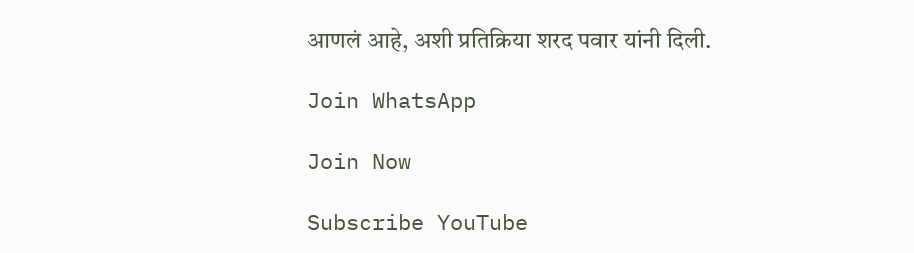आणलं आहे, अशी प्रतिक्रिया शरद पवार यांनी दिली.

Join WhatsApp

Join Now

Subscribe YouTube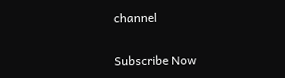channel

Subscribe Now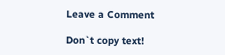Leave a Comment

Don`t copy text!